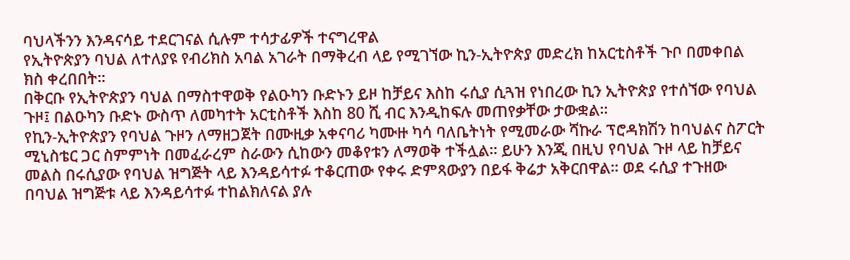ባህላችንን እንዳናሳይ ተደርገናል ሲሉም ተሳታፊዎች ተናግረዋል
የኢትዮጵያን ባህል ለተለያዩ የብሪክስ አባል አገራት በማቅረብ ላይ የሚገኘው ኪን-ኢትዮጵያ መድረክ ከአርቲስቶች ጉቦ በመቀበል ክስ ቀረበበት።
በቅርቡ የኢትዮጵያን ባህል በማስተዋወቅ የልዑካን ቡድኑን ይዞ ከቻይና እስከ ሩሲያ ሲጓዝ የነበረው ኪን ኢትዮጵያ የተሰኘው የባህል ጉዞ፤ በልዑካን ቡድኑ ውስጥ ለመካተት አርቲስቶች እስከ 80 ሺ ብር እንዲከፍሉ መጠየቃቸው ታውቋል፡፡
የኪን-ኢትዮጵያን የባህል ጉዞን ለማዘጋጀት በሙዚቃ አቀናባሪ ካሙዙ ካሳ ባለቤትነት የሚመራው ሻኩራ ፕሮዳክሽን ከባህልና ስፖርት ሚኒስቴር ጋር ስምምነት በመፈራረም ስራውን ሲከውን መቆየቱን ለማወቅ ተችሏል። ይሁን እንጂ በዚህ የባህል ጉዞ ላይ ከቻይና መልስ በሩሲያው የባህል ዝግጅት ላይ እንዳይሳተፉ ተቆርጠው የቀሩ ድምጻውያን በይፋ ቅሬታ አቅርበዋል። ወደ ሩሲያ ተጉዘው በባህል ዝግጅቱ ላይ እንዳይሳተፉ ተከልክለናል ያሉ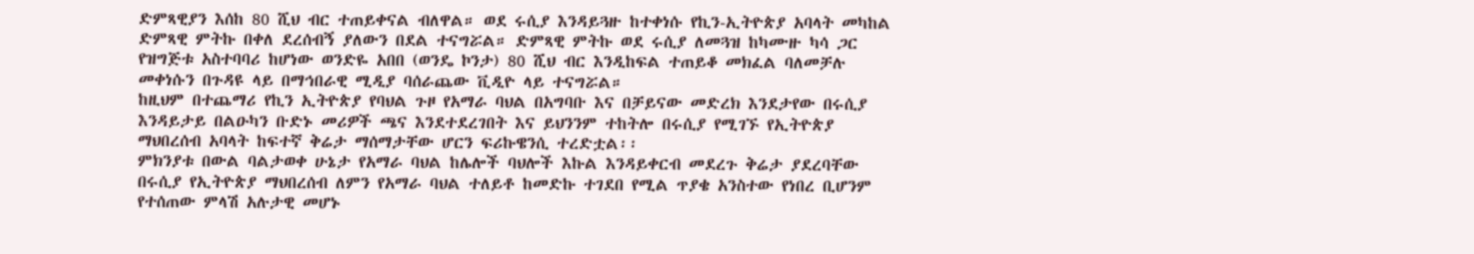ድምጻዊያን እሰከ 80 ሺህ ብር ተጠይቀናል ብለዋል። ወደ ሩሲያ እንዳይጓዙ ከተቀነሱ የኪን-ኢትዮጵያ አባላት መካከል ድምጻዊ ምትኩ በቀለ ደረሰብኝ ያለውን በደል ተናግሯል። ድምጻዊ ምትኩ ወደ ሩሲያ ለመጓዝ ከካሙዙ ካሳ ጋር የዝግጅቱ አስተባባሪ ከሆነው ወንድዬ አበበ (ወንዴ ኮንታ) 80 ሺህ ብር እንዲከፍል ተጠይቆ መክፈል ባለመቻሉ መቀነሱን በጉዳዩ ላይ በማኅበራዊ ሚዲያ ባሰራጨው ቪዲዮ ላይ ተናግሯል።
ከዚህም በተጨማሪ የኪን ኢትዮጵያ የባህል ጉዞ የአማራ ባህል በአግባቡ እና በቻይናው መድረክ እንደታየው በሩሲያ እንዳይታይ በልዑካን ቡድኑ መሪዎች ጫና እንደተደረገበት እና ይህንንም ተከትሎ በሩሲያ የሚገኙ የኢትዮጵያ ማህበረሰብ አባላት ከፍተኛ ቅሬታ ማሰማታቸው ሆርን ፍሪኩዌንሲ ተረድቷል፡፡
ምክንያቱ በውል ባልታወቀ ሁኔታ የአማራ ባህል ከሌሎች ባህሎች እኩል እንዳይቀርብ መደረጉ ቅሬታ ያደረባቸው በሩሲያ የኢትዮጵያ ማህበረሰብ ለምን የአማራ ባህል ተለይቶ ከመድኩ ተገደበ የሚል ጥያቄ አንስተው የነበረ ቢሆንም የተሰጠው ምላሽ አሉታዊ መሆኑ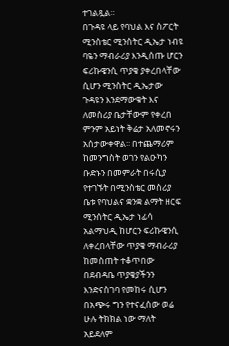ተገልጿል።
በጉዳዩ ላይ የባህል እና ስፖርት ሚንስቴር ሚንስትር ዲኤታ ነብዩ ባዬን ማብራሪያ እንዲሰጡ ሆርን ፍሪኩዌንሲ ጥያቄ ያቀረበላቸው ሲሆን ሚንስትር ዲኤታው ጉዳዩን እንደማውቁት እና ለመስሪያ ቤታቸውም የቀረበ ምንም አይነት ቅሬታ አለመኖሩን አሰታውቀዋል፡፡ በተጨማሪም ከመንግስት ወገን የልዑካን ቡድኑን በመምራት በሩሲያ የተገኙት በሚንስቴር መስሪያ ቤቱ የባህልና ቋንቋ ልማት ዘርፍ ሚንሰትር ዲኤታ ነፊሳ አልማህዲ ከሆርን ፍሪኩዌንሲ ለቀረበላቸው ጥያቄ ማብራሪያ ከመስጠት ተቆጥበው በደብዳቤ ጥያቄያችንን እንድናስገባ የመከሩ ሲሆን በአጭሩ ግን የተናፈሰው ወሬ ሁሉ ትክክል ነው ማለት አይደለም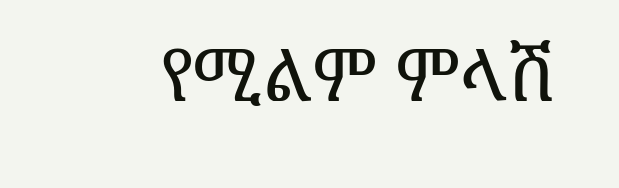የሚልም ምላሽ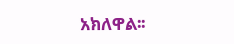አክለዋል፡፡